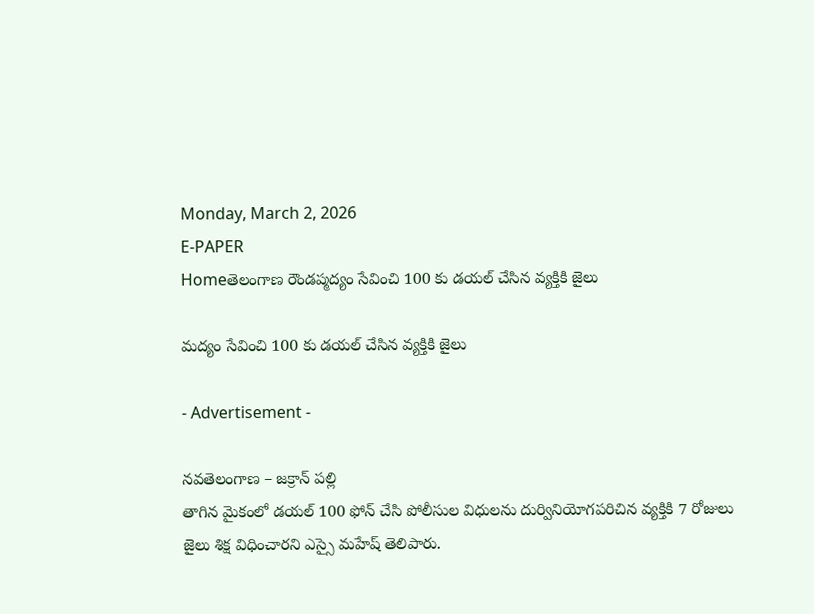Monday, March 2, 2026
E-PAPER
Homeతెలంగాణ రౌండప్మద్యం సేవించి 100 కు డయల్ చేసిన వ్యక్తికి జైలు

మద్యం సేవించి 100 కు డయల్ చేసిన వ్యక్తికి జైలు

- Advertisement -

నవతెలంగాణ – జక్రాన్ పల్లి
తాగిన మైకంలో డయల్ 100 ఫోన్ చేసి పోలీసుల విధులను దుర్వినియోగపరిచిన వ్యక్తికి 7 రోజులు జైలు శిక్ష విధించారని ఎస్సై మహేష్ తెలిపారు.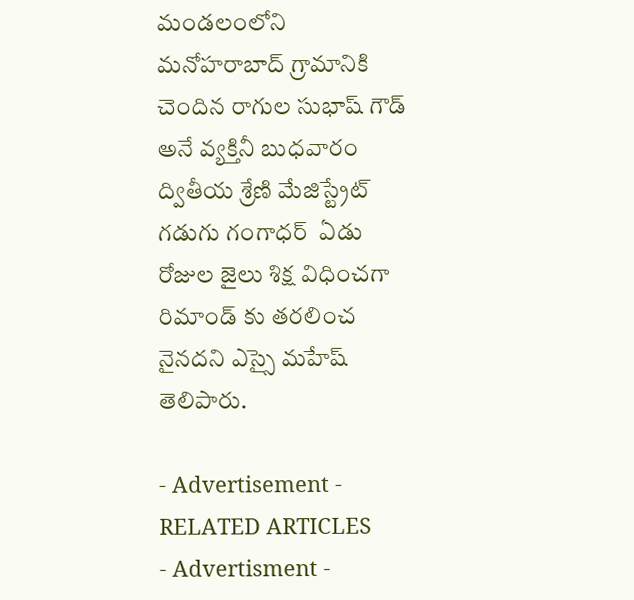మండలంలోని మనోహరాబాద్ గ్రామానికి చెందిన రాగుల సుభాష్ గౌడ్  అనే వ్యక్తినీ బుధవారం ద్వితీయ శ్రేణి మేజిస్ట్రేట్ గడుగు గంగాధర్  ఏడు రోజుల జైలు శిక్ష విధించగా రిమాండ్ కు తరలించ నైనదని ఎస్సై మహేష్ తెలిపారు.

- Advertisement -
RELATED ARTICLES
- Advertisment -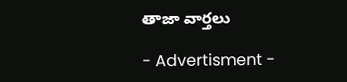తాజా వార్తలు

- Advertisment -